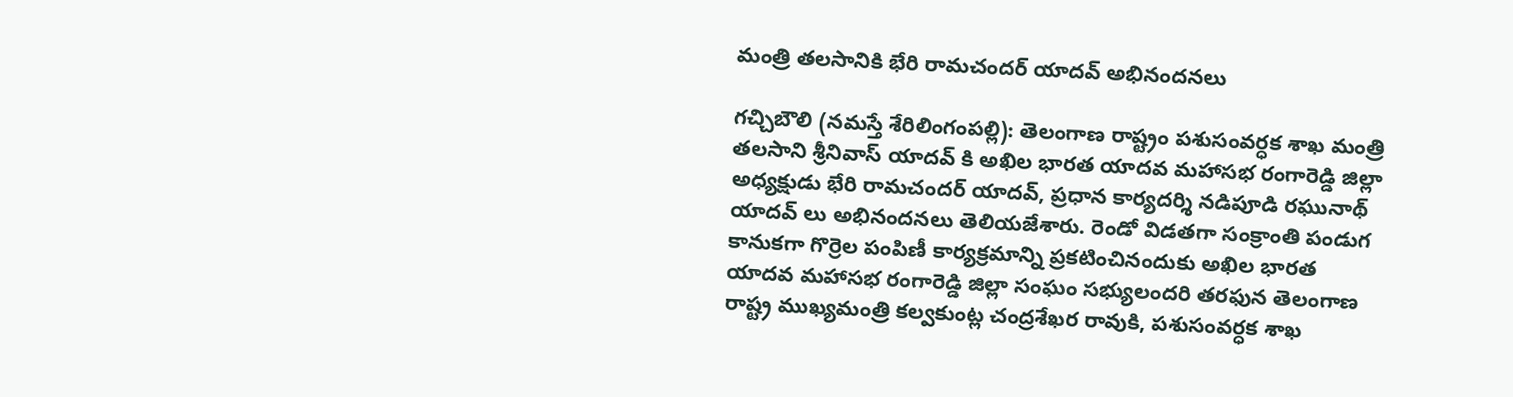మంత్రి త‌లసానికి భేరి రామచందర్ యాదవ్ అభినంద‌న‌లు

గ‌చ్చిబౌలి ‌‌(న‌మ‌స్తే శేరిలింగంప‌ల్లి): తెలంగాణ రాష్ట్రం పశుసంవర్ధక శాఖ మంత్రి తలసాని శ్రీనివాస్ యాదవ్ కి అఖిల భారత యాదవ మహాసభ రంగారెడ్డి జిల్లా అధ్యక్షుడు భేరి రామచందర్ యాదవ్, ప్రధాన కార్యదర్శి నడిపూడి రఘునాథ్ యాదవ్ లు అభినందనలు తెలియజేశారు. రెండో విడతగా సంక్రాంతి పండుగ కానుకగా గొర్రెల పంపిణీ కార్యక్రమాన్ని ప్రకటించినందుకు అఖిల భారత యాదవ మహాసభ రంగారెడ్డి జిల్లా సంఘం సభ్యులందరి తరఫున తెలంగాణ రాష్ట్ర ముఖ్యమంత్రి కల్వకుంట్ల చంద్రశేఖర రావుకి, పశుసంవర్ధక శాఖ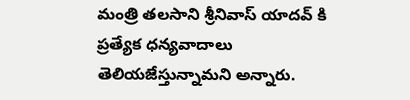మంత్రి తలసాని శ్రీనివాస్ యాదవ్ కి ప్రత్యేక ధన్యవాదాలు తెలియజేస్తున్నామ‌ని అన్నారు.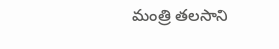మంత్రి త‌ల‌సాని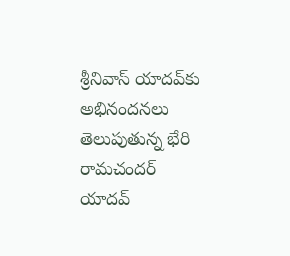శ్రీ‌నివాస్ యాద‌వ్‌కు అభినంద‌న‌లు తెలుపుతున్న భేరి రామచంద‌ర్ యాద‌వ్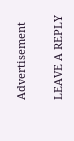Advertisement

LEAVE A REPLY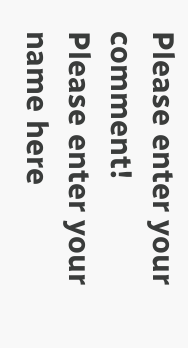Please enter your comment!
Please enter your name here